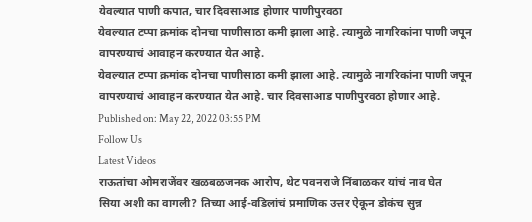येवल्यात पाणी कपात, चार दिवसाआड होणार पाणीपुरवठा
येवल्यात टप्पा क्रमांक दोनचा पाणीसाठा कमी झाला आहे. त्यामुळे नागरिकांना पाणी जपून वापरण्याचं आवाहन करण्यात येत आहे.
येवल्यात टप्पा क्रमांक दोनचा पाणीसाठा कमी झाला आहे. त्यामुळे नागरिकांना पाणी जपून वापरण्याचं आवाहन करण्यात येत आहे. चार दिवसाआड पाणीपुरवठा होणार आहे.
Published on: May 22, 2022 03:55 PM
Follow Us
Latest Videos
राऊतांचा ओमराजेंवर खळबळजनक आरोप, थेट पवनराजे निंबाळकर यांचं नाव घेत
सिया अशी का वागली? तिच्या आई-वडिलांचं प्रमाणिक उत्तर ऐकून डोकंच सुन्न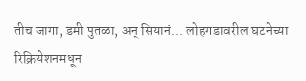तीच जागा, डमी पुतळा, अन् सियानं... लोहगडावरील घटनेच्या रिक्रियेशनमधून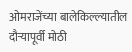ओमराजेंच्या बालेकिल्ल्यातील दौऱ्यापूर्वी मोठी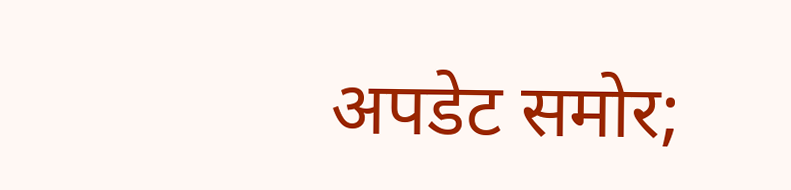अपडेट समोर;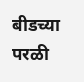बीडच्या परळी